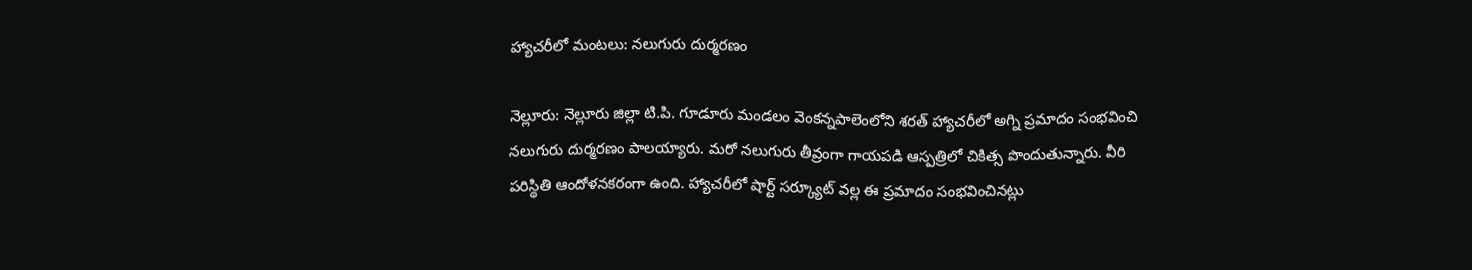హ్యాచరీలో మంటలు: నలుగురు దుర్మరణం

నెల్లూరు: నెల్లూరు జిల్లా టి.పి. గూడూరు మండలం వెంకన్నపాలెంలోని శరత్‌ హ్యాచరీలో అగ్ని ప్రమాదం సంభవించి నలుగురు దుర్మరణం పాలయ్యారు. మరో నలుగురు తీవ్రంగా గాయపడి ఆస్పత్రిలో చికిత్స పొందుతున్నారు. వీరి పరిస్థితి ఆందోళనకరంగా ఉంది. హ్యాచరీలో షార్ట్‌ సర్క్యూట్‌ వల్ల ఈ ప్రమాదం సంభవించినట్లు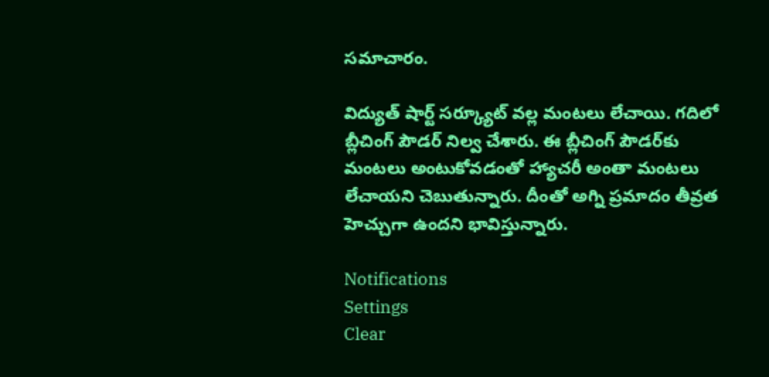సమాచారం.

విద్యుత్‌ షార్ట్‌ సర్క్యూట్‌ వల్ల మంటలు లేచాయి. గదిలో బ్లీచింగ్‌ పౌడర్‌ నిల్వ చేశారు. ఈ బ్లీచింగ్‌ పౌడర్‌కు మంటలు అంటుకోవడంతో హ్యాచరీ అంతా మంటలు లేచాయని చెబుతున్నారు. దీంతో అగ్ని ప్రమాదం తీవ్రత హెచ్చుగా ఉందని భావిస్తున్నారు.

Notifications
Settings
Clear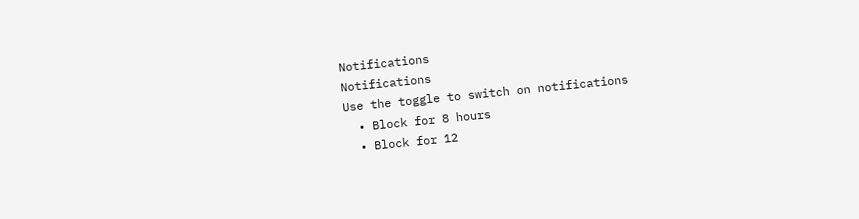Notifications
Notifications
Use the toggle to switch on notifications
  • Block for 8 hours
  • Block for 12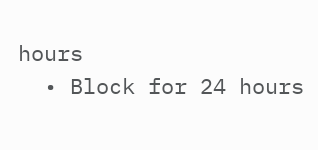hours
  • Block for 24 hours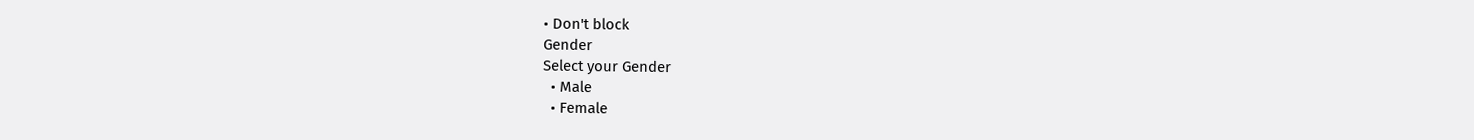• Don't block
Gender
Select your Gender
  • Male
  • Female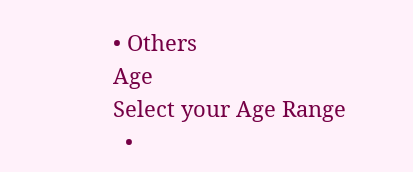• Others
Age
Select your Age Range
  •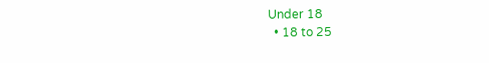Under 18
  • 18 to 25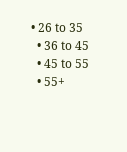• 26 to 35
  • 36 to 45
  • 45 to 55
  • 55+